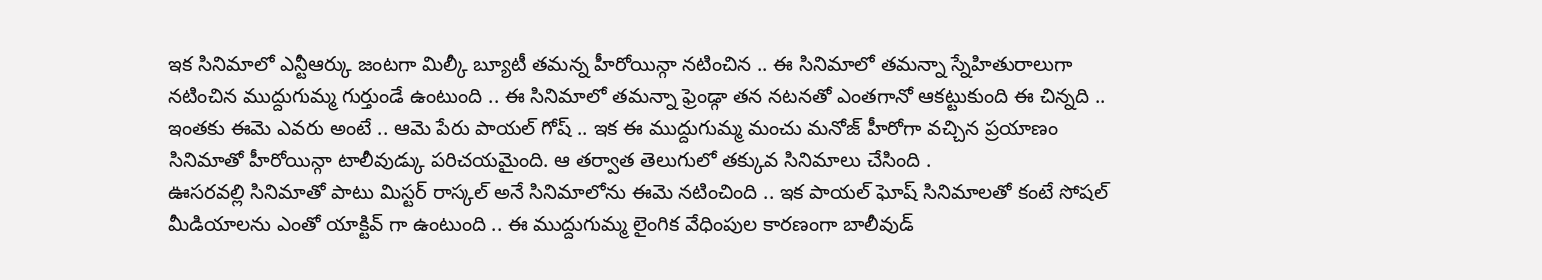ఇక సినిమాలో ఎన్టీఆర్కు జంటగా మిల్కీ బ్యూటీ తమన్న హీరోయిన్గా నటించిన .. ఈ సినిమాలో తమన్నా స్నేహితురాలుగా నటించిన ముద్దుగుమ్మ గుర్తుండే ఉంటుంది .. ఈ సినిమాలో తమన్నా ఫ్రెండ్గా తన నటనతో ఎంతగానో ఆకట్టుకుంది ఈ చిన్నది .. ఇంతకు ఈమె ఎవరు అంటే .. ఆమె పేరు పాయల్ గోష్ .. ఇక ఈ ముద్దుగుమ్మ మంచు మనోజ్ హీరోగా వచ్చిన ప్రయాణం సినిమాతో హీరోయిన్గా టాలీవుడ్కు పరిచయమైంది. ఆ తర్వాత తెలుగులో తక్కువ సినిమాలు చేసింది .
ఊసరవల్లి సినిమాతో పాటు మిస్టర్ రాస్కల్ అనే సినిమాలోను ఈమె నటించింది .. ఇక పాయల్ ఘోష్ సినిమాలతో కంటే సోషల్ మీడియాలను ఎంతో యాక్టివ్ గా ఉంటుంది .. ఈ ముద్దుగుమ్మ లైంగిక వేధింపుల కారణంగా బాలీవుడ్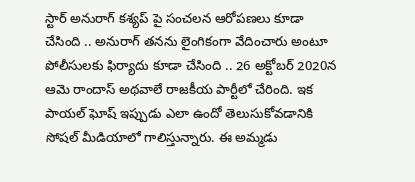స్టార్ అనురాగ్ కశ్యప్ పై సంచలన ఆరోపణలు కూడా చేసింది .. అనురాగ్ తనను లైంగికంగా వేదించారు అంటూ పోలీసులకు ఫిర్యాదు కూడా చేసింది .. 26 అక్టోబర్ 2020న ఆమె రాందాస్ అథవాలే రాజకీయ పార్టీలో చేరింది. ఇక పాయల్ ఘోష్ ఇప్పుడు ఎలా ఉందో తెలుసుకోవడానికి సోషల్ మీడియాలో గాలిస్తున్నారు. ఈ అమ్మడు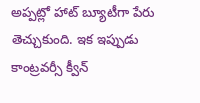అప్పట్లో హాట్ బ్యూటీగా పేరు తెచ్చుకుంది. ఇక ఇప్పుడు కాంట్రవర్సీ క్వీన్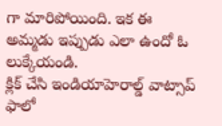గా మారిపోయింది. ఇక ఈ అమ్మడు ఇప్పుడు ఎలా ఉందో ఓ లుక్కేయండి.
క్లిక్ చేసి ఇండియాహెరాల్డ్ వాట్సాప్ ఫాలో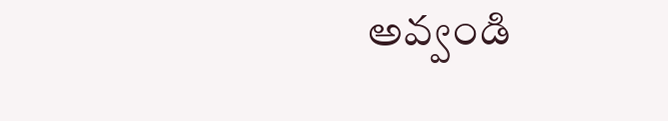అవ్వండి